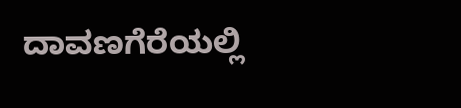ದಾವಣಗೆರೆಯಲ್ಲಿ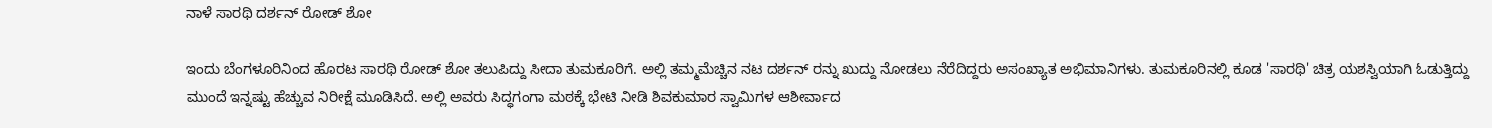ನಾಳೆ ಸಾರಥಿ ದರ್ಶನ್ ರೋಡ್ ಶೋ

ಇಂದು ಬೆಂಗಳೂರಿನಿಂದ ಹೊರಟ ಸಾರಥಿ ರೋಡ್ ಶೋ ತಲುಪಿದ್ದು ಸೀದಾ ತುಮಕೂರಿಗೆ. ಅಲ್ಲಿ ತಮ್ಮಮೆಚ್ಚಿನ ನಟ ದರ್ಶನ್ ರನ್ನು ಖುದ್ದು ನೋಡಲು ನೆರೆದಿದ್ದರು ಅಸಂಖ್ಯಾತ ಅಭಿಮಾನಿಗಳು. ತುಮಕೂರಿನಲ್ಲಿ ಕೂಡ 'ಸಾರಥಿ' ಚಿತ್ರ ಯಶಸ್ವಿಯಾಗಿ ಓಡುತ್ತಿದ್ದು ಮುಂದೆ ಇನ್ನಷ್ಟು ಹೆಚ್ಚುವ ನಿರೀಕ್ಷೆ ಮೂಡಿಸಿದೆ. ಅಲ್ಲಿ ಅವರು ಸಿದ್ಧಗಂಗಾ ಮಠಕ್ಕೆ ಭೇಟಿ ನೀಡಿ ಶಿವಕುಮಾರ ಸ್ವಾಮಿಗಳ ಆಶೀರ್ವಾದ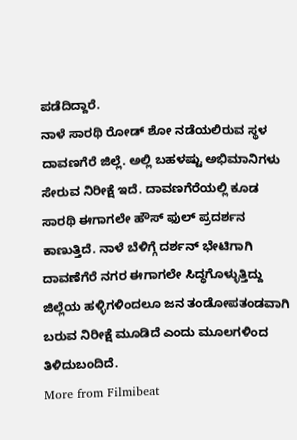ಪಡೆದಿದ್ದಾರೆ.
ನಾಳೆ ಸಾರಥಿ ರೋಡ್ ಶೋ ನಡೆಯಲಿರುವ ಸ್ಥಳ ದಾವಣಗೆರೆ ಜಿಲ್ಲೆ. ಅಲ್ಲಿ ಬಹಳಷ್ಟು ಅಭಿಮಾನಿಗಳು ಸೇರುವ ನಿರೀಕ್ಷೆ ಇದೆ. ದಾವಣಗೆರೆಯಲ್ಲಿ ಕೂಡ ಸಾರಥಿ ಈಗಾಗಲೇ ಹೌಸ್ ಫುಲ್ ಪ್ರದರ್ಶನ ಕಾಣುತ್ತಿದೆ. ನಾಳೆ ಬೆಳಿಗ್ಗೆ ದರ್ಶನ್ ಭೇಟಿಗಾಗಿ ದಾವಣೆಗೆರೆ ನಗರ ಈಗಾಗಲೇ ಸಿದ್ಧಗೊಳ್ಳುತ್ತಿದ್ದು ಜಿಲ್ಲೆಯ ಹಳ್ಳಿಗಳಿಂದಲೂ ಜನ ತಂಡೋಪತಂಡವಾಗಿ ಬರುವ ನಿರೀಕ್ಷೆ ಮೂಡಿದೆ ಎಂದು ಮೂಲಗಳಿಂದ ತಿಳಿದುಬಂದಿದೆ.
More from Filmibeat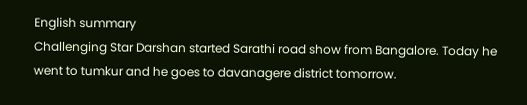English summary
Challenging Star Darshan started Sarathi road show from Bangalore. Today he went to tumkur and he goes to davanagere district tomorrow.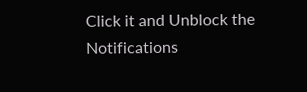Click it and Unblock the Notifications